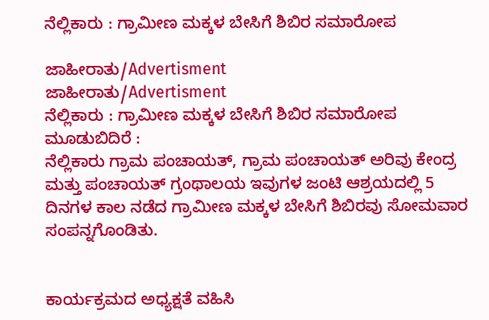ನೆಲ್ಲಿಕಾರು : ಗ್ರಾಮೀಣ ಮಕ್ಕಳ ಬೇಸಿಗೆ ಶಿಬಿರ ಸಮಾರೋಪ

ಜಾಹೀರಾತು/Advertisment
ಜಾಹೀರಾತು/Advertisment
ನೆಲ್ಲಿಕಾರು : ಗ್ರಾಮೀಣ ಮಕ್ಕಳ ಬೇಸಿಗೆ ಶಿಬಿರ ಸಮಾರೋಪ
ಮೂಡುಬಿದಿರೆ :
ನೆಲ್ಲಿಕಾರು ಗ್ರಾಮ ಪಂಚಾಯತ್, ಗ್ರಾಮ ಪಂಚಾಯತ್ ಅರಿವು ಕೇಂದ್ರ ಮತ್ತು ಪಂಚಾಯತ್ ಗ್ರಂಥಾಲಯ ಇವುಗಳ ಜಂಟಿ ಆಶ್ರಯದಲ್ಲಿ 5 ದಿನಗಳ ಕಾಲ ನಡೆದ ಗ್ರಾಮೀಣ ಮಕ್ಕಳ ಬೇಸಿಗೆ ಶಿಬಿರವು ಸೋಮವಾರ ಸಂಪನ್ನಗೊಂಡಿತು.


ಕಾರ್ಯಕ್ರಮದ ಅಧ್ಯಕ್ಷತೆ ವಹಿಸಿ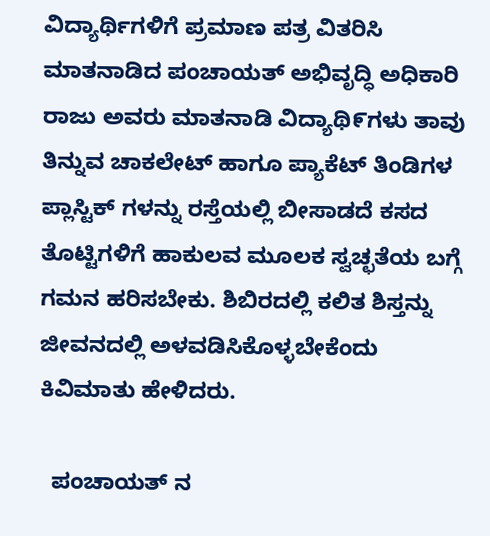ವಿದ್ಯಾರ್ಥಿಗಳಿಗೆ ಪ್ರಮಾಣ ಪತ್ರ ವಿತರಿಸಿ ಮಾತನಾಡಿದ ಪಂಚಾಯತ್ ಅಭಿವೃದ್ಧಿ ಅಧಿಕಾರಿ ರಾಜು ಅವರು ಮಾತನಾಡಿ ವಿದ್ಯಾಥಿ೯ಗಳು ತಾವು ತಿನ್ನುವ ಚಾಕಲೇಟ್ ಹಾಗೂ ಪ್ಯಾಕೆಟ್ ತಿಂಡಿಗಳ ಪ್ಲಾಸ್ಟಿಕ್ ಗಳನ್ನು ರಸ್ತೆಯಲ್ಲಿ ಬೀಸಾಡದೆ ಕಸದ ತೊಟ್ಟಿಗಳಿಗೆ ಹಾಕುಲವ ಮೂಲಕ ಸ್ವಚ್ಛತೆಯ ಬಗ್ಗೆ ಗಮನ ಹರಿಸಬೇಕು. ಶಿಬಿರದಲ್ಲಿ ಕಲಿತ ಶಿಸ್ತನ್ನು ಜೀವನದಲ್ಲಿ ಅಳವಡಿಸಿಕೊಳ್ಳಬೇಕೆಂದು ಕಿವಿಮಾತು ಹೇಳಿದರು.

  ಪಂಚಾಯತ್ ನ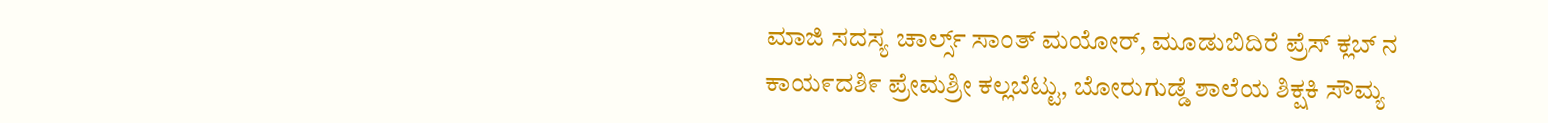ಮಾಜಿ ಸದಸ್ಯ ಚಾರ್ಲ್ಸ್ ಸಾಂತ್ ಮಯೋರ್, ಮೂಡುಬಿದಿರೆ ಪ್ರೆಸ್ ಕ್ಲಬ್ ನ ಕಾಯ೯ದಶಿ೯ ಪ್ರೇಮಶ್ರೀ ಕಲ್ಲಬೆಟ್ಟು, ಬೋರುಗುಡ್ಡೆ ಶಾಲೆಯ ಶಿಕ್ಷಕಿ ಸೌಮ್ಯ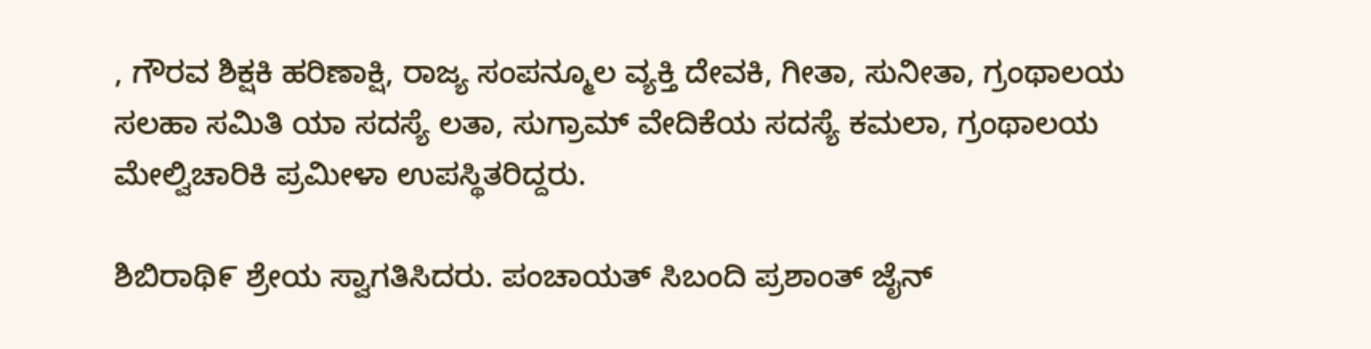, ಗೌರವ ಶಿಕ್ಷಕಿ ಹರಿಣಾಕ್ಷಿ, ರಾಜ್ಯ ಸಂಪನ್ಮೂಲ ವ್ಯಕ್ತಿ ದೇವಕಿ, ಗೀತಾ, ಸುನೀತಾ, ಗ್ರಂಥಾಲಯ ಸಲಹಾ ಸಮಿತಿ ಯಾ ಸದಸ್ಯೆ ಲತಾ, ಸುಗ್ರಾಮ್ ವೇದಿಕೆಯ ಸದಸ್ಯೆ ಕಮಲಾ, ಗ್ರಂಥಾಲಯ ಮೇಲ್ವಿಚಾರಿಕಿ ಪ್ರಮೀಳಾ ಉಪಸ್ಥಿತರಿದ್ದರು.

ಶಿಬಿರಾಥಿ೯ ಶ್ರೇಯ ಸ್ವಾಗತಿಸಿದರು. ಪಂಚಾಯತ್ ಸಿಬಂದಿ ಪ್ರಶಾಂತ್ ಜೈನ್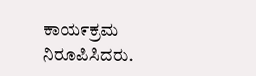ಕಾಯ೯ಕ್ರಮ ನಿರೂಪಿಸಿದರು.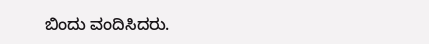ಬಿಂದು ವಂದಿಸಿದರು.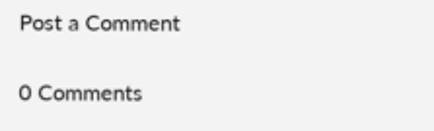Post a Comment

0 Comments